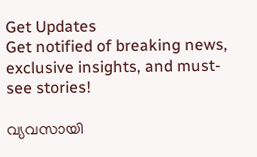Get Updates
Get notified of breaking news, exclusive insights, and must-see stories!

വ്യവസായി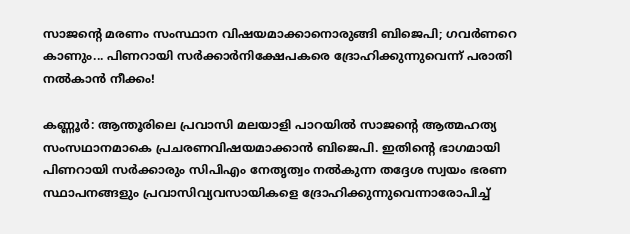സാജന്റെ മരണം സംസ്ഥാന വിഷയമാക്കാനൊരുങ്ങി ബിജെപി; ഗവർണറെ കാണും... പിണറായി സര്‍ക്കാര്‍നിക്ഷേപകരെ ദ്രോഹിക്കുന്നുവെന്ന് പരാതി നല്‍കാൻ നീക്കം!

കണ്ണൂര്‍: ആന്തൂരിലെ പ്രവാസി മലയാളി പാറയില്‍ സാജന്റെ ആത്മഹത്യ സംസഥാനമാകെ പ്രചരണവിഷയമാക്കാന്‍ ബിജെപി. ഇതിന്റെ ഭാഗമായി പിണറായി സര്‍ക്കാരും സിപിഎം നേതൃത്വം നല്‍കുന്ന തദ്ദേശ സ്വയം ഭരണ സ്ഥാപനങ്ങളും പ്രവാസിവ്യവസായികളെ ദ്രോഹിക്കുന്നുവെന്നാരോപിച്ച്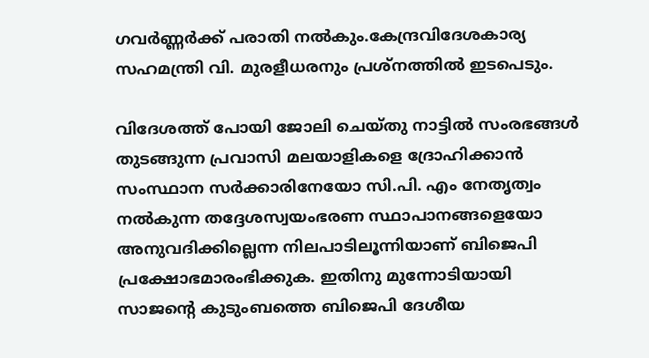ഗവര്‍ണ്ണര്‍ക്ക് പരാതി നല്‍കും.കേന്ദ്രവിദേശകാര്യ സഹമന്ത്രി വി. മുരളീധരനും പ്രശ്‌നത്തില്‍ ഇടപെടും.

വിദേശത്ത് പോയി ജോലി ചെയ്തു നാട്ടില്‍ സംരഭങ്ങള്‍ തുടങ്ങുന്ന പ്രവാസി മലയാളികളെ ദ്രോഹിക്കാന്‍ സംസ്ഥാന സര്‍ക്കാരിനേയോ സി.പി. എം നേതൃത്വം നല്‍കുന്ന തദ്ദേശസ്വയംഭരണ സ്ഥാപാനങ്ങളെയോ അനുവദിക്കില്ലെന്ന നിലപാടിലൂന്നിയാണ് ബിജെപി പ്രക്ഷോഭമാരംഭിക്കുക. ഇതിനു മുന്നോടിയായി സാജന്റെ കുടുംബത്തെ ബിജെപി ദേശീയ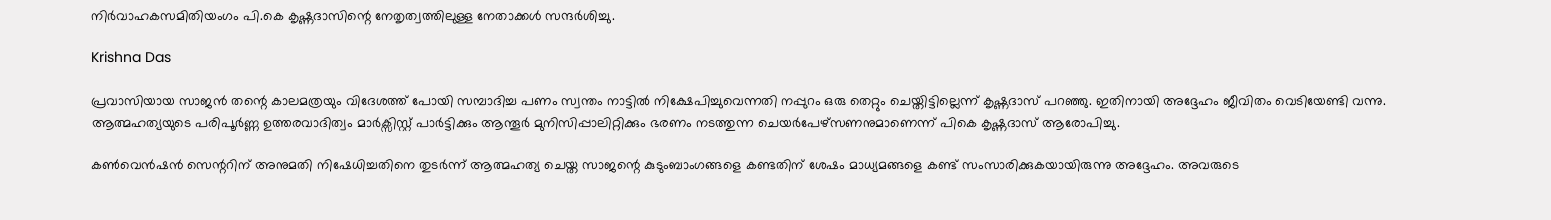നിര്‍വാഹകസമിതിയംഗം പി.കെ കൃഷ്ണദാസിന്റെ നേതൃത്വത്തിലുള്ള നേതാക്കള്‍ സന്ദര്‍ശിച്ചു.

Krishna Das

പ്രവാസിയായ സാജന്‍ തന്റെ കാലമത്രയും വിദേശത്ത് പോയി സമ്പാദിച്ച പണം സ്വന്തം നാട്ടില്‍ നിക്ഷേപിച്ചുവെന്നതി നപ്പുറം ഒരു തെറ്റും ചെയ്തിട്ടില്ലെന്ന് കൃഷ്ണദാസ് പറഞ്ഞു. ഇതിനായി അദ്ദേഹം ജീവിതം വെടിയേണ്ടി വന്നു. ആത്മഹത്യയുടെ പരിപൂര്‍ണ്ണ ഉത്തരവാദിത്വം മാര്‍ക്സിസ്റ്റ് പാര്‍ട്ടിക്കും ആന്തൂര്‍ മുനിസിപ്പാലിറ്റിക്കും ഭരണം നടത്തുന്ന ചെയര്‍പേഴ്സണനുമാണെന്ന് പികെ കൃഷ്ണദാസ് ആരോപിച്ചു.

കണ്‍വെന്‍ഷന്‍ സെന്ററിന് അനുമതി നിഷേധിച്ചതിനെ തുടര്‍ന്ന് ആത്മഹത്യ ചെയ്ത സാജന്റെ കുടുംബാംഗങ്ങളെ കണ്ടതിന് ശേഷം മാധ്യമങ്ങളെ കണ്ട് സംസാരിക്കുകയായിരുന്നു അദ്ദേഹം. അവരുടെ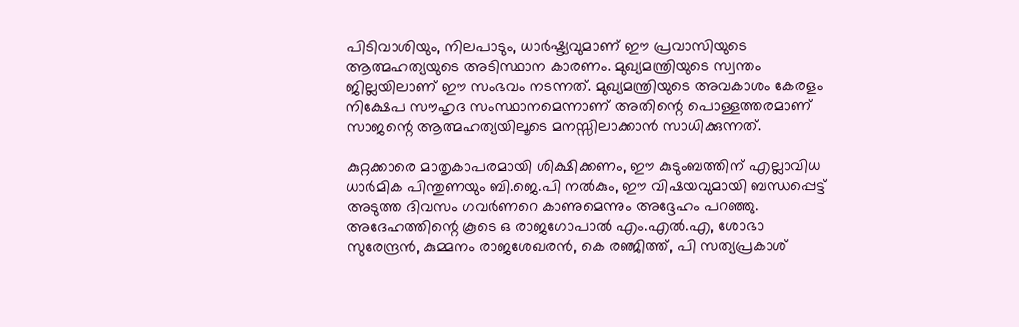പിടിവാശിയും, നിലപാടും, ധാര്‍ഷ്ട്യവുമാണ് ഈ പ്രവാസിയുടെ ആത്മഹത്യയുടെ അടിസ്ഥാന കാരണം. മുഖ്യമന്ത്രിയുടെ സ്വന്തം ജില്ലയിലാണ് ഈ സംഭവം നടന്നത്. മുഖ്യമന്ത്രിയുടെ അവകാശം കേരളം നിക്ഷേപ സൗഹൃദ സംസ്ഥാനമെന്നാണ് അതിന്റെ പൊള്ളത്തരമാണ് സാജന്റെ ആത്മഹത്യയിലൂടെ മനസ്സിലാക്കാന്‍ സാധിക്കുന്നത്.

കുറ്റക്കാരെ മാതൃകാപരമായി ശിക്ഷിക്കണം, ഈ കുടുംബത്തിന് എല്ലാവിധ ധാര്‍മിക പിന്തുണയും ബി.ജെ.പി നല്‍കും, ഈ വിഷയവുമായി ബന്ധപ്പെട്ട് അടുത്ത ദിവസം ഗവര്‍ണറെ കാണുമെന്നും അദ്ദേഹം പറഞ്ഞു. അദേഹത്തിന്റെ കൂടെ ഒ രാജഗോപാല്‍ എം.എല്‍.എ, ശോഭാ സുരേന്ദ്രന്‍, കുമ്മനം രാജശേഖരന്‍, കെ രഞ്ജിത്ത്, പി സത്യപ്രകാശ്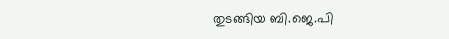തുടങ്ങിയ ബി.ജെ.പി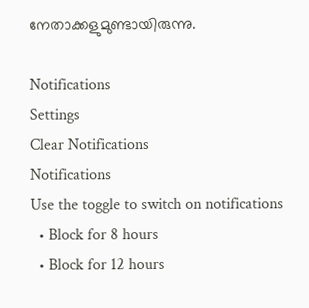നേതാക്കളുമുണ്ടായിരുന്നു.

Notifications
Settings
Clear Notifications
Notifications
Use the toggle to switch on notifications
  • Block for 8 hours
  • Block for 12 hours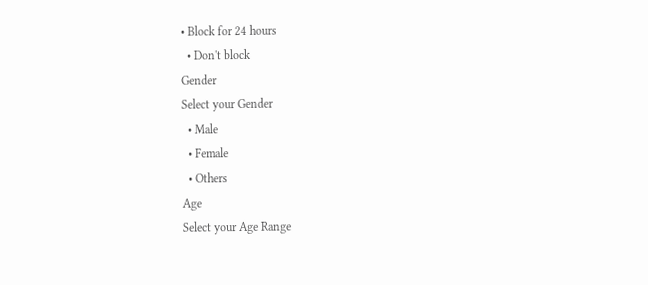• Block for 24 hours
  • Don't block
Gender
Select your Gender
  • Male
  • Female
  • Others
Age
Select your Age Range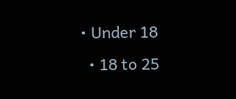• Under 18
  • 18 to 25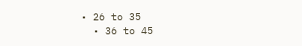• 26 to 35
  • 36 to 45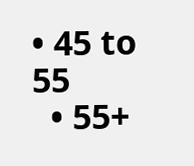• 45 to 55
  • 55+